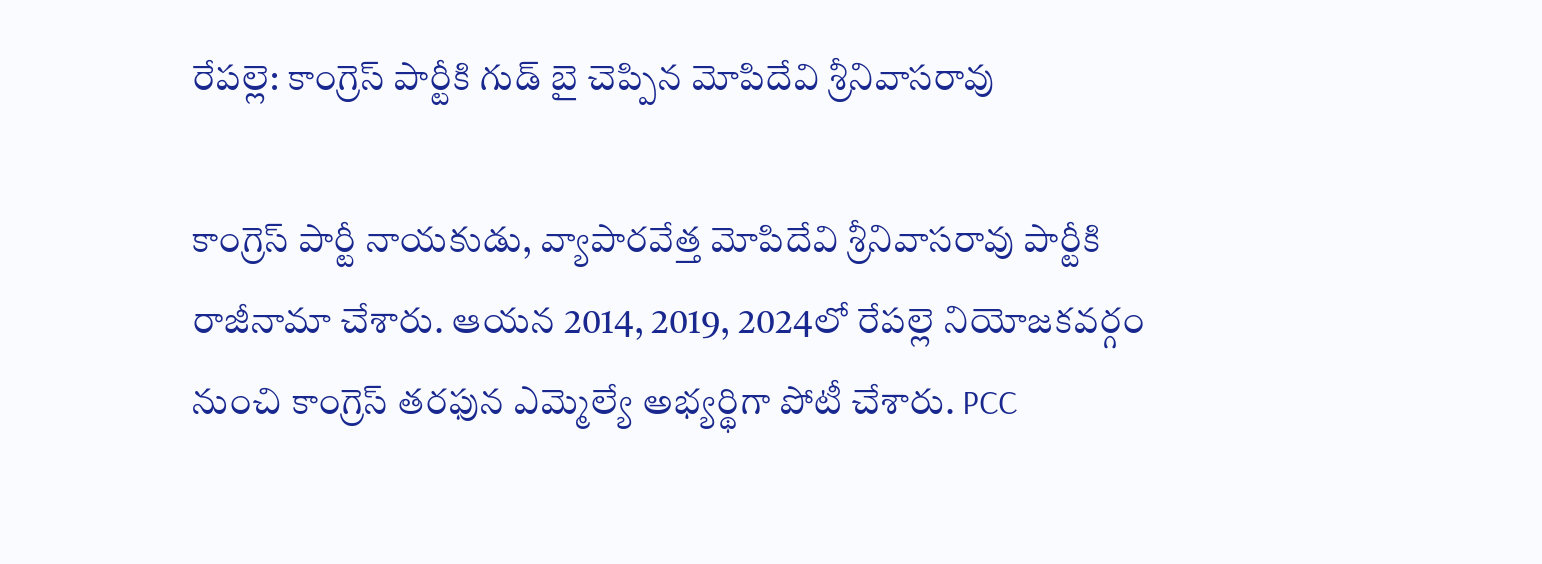రేపల్లె: కాంగ్రెస్ పార్టీకి గుడ్ బై చెప్పిన మోపిదేవి శ్రీనివాసరావు

కాంగ్రెస్ పార్టీ నాయకుడు, వ్యాపారవేత్త మోపిదేవి శ్రీనివాసరావు పార్టీకి రాజీనామా చేశారు. ఆయన 2014, 2019, 2024లో రేపల్లె నియోజకవర్గం నుంచి కాంగ్రెస్ తరఫున ఎమ్మెల్యే అభ్యర్థిగా పోటీ చేశారు. PCC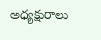అధ్యక్షురాలు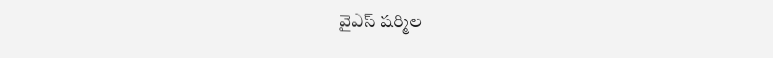వైఎస్ షర్మిల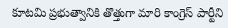కూటమి ప్రభుత్వానికి తొత్తుగా మారి కాంగ్రెస్ పార్టీని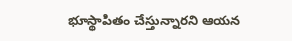భూస్థాపితం చేస్తున్నారని ఆయన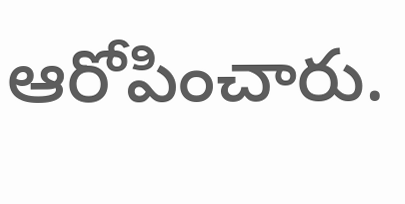ఆరోపించారు.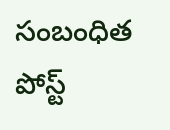సంబంధిత పోస్ట్